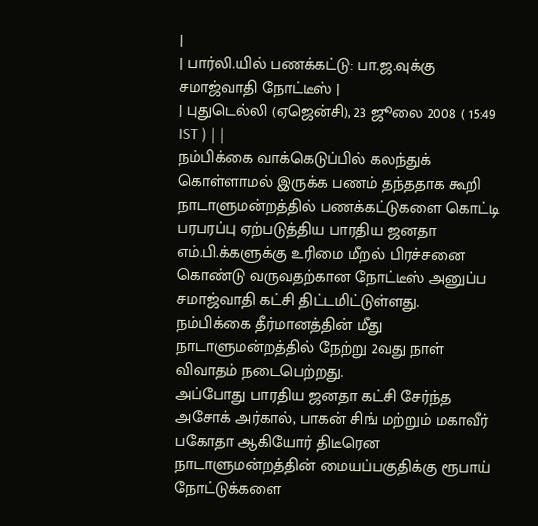|
| பார்லி.யில் பணக்கட்டு: பா.ஜ.வுக்கு சமாஜ்வாதி நோட்டீஸ் |
| புதுடெல்லி (ஏஜென்சி), 23 ஜூலை 2008 ( 15:49 IST ) | |
நம்பிக்கை வாக்கெடுப்பில் கலந்துக் கொள்ளாமல் இருக்க பணம் தந்ததாக கூறி நாடாளுமன்றத்தில் பணக்கட்டுகளை கொட்டி பரபரப்பு ஏற்படுத்திய பாரதிய ஜனதா எம்.பி.க்களுக்கு உரிமை மீறல் பிரச்சனை கொண்டு வருவதற்கான நோட்டீஸ் அனுப்ப சமாஜ்வாதி கட்சி திட்டமிட்டுள்ளது.
நம்பிக்கை தீர்மானத்தின் மீது நாடாளுமன்றத்தில் நேற்று 2வது நாள் விவாதம் நடைபெற்றது.
அப்போது பாரதிய ஜனதா கட்சி சேர்ந்த அசோக் அர்கால், பாகன் சிங் மற்றும் மகாவீர் பகோதா ஆகியோர் திடீரென நாடாளுமன்றத்தின் மையப்பகுதிக்கு ரூபாய் நோட்டுக்களை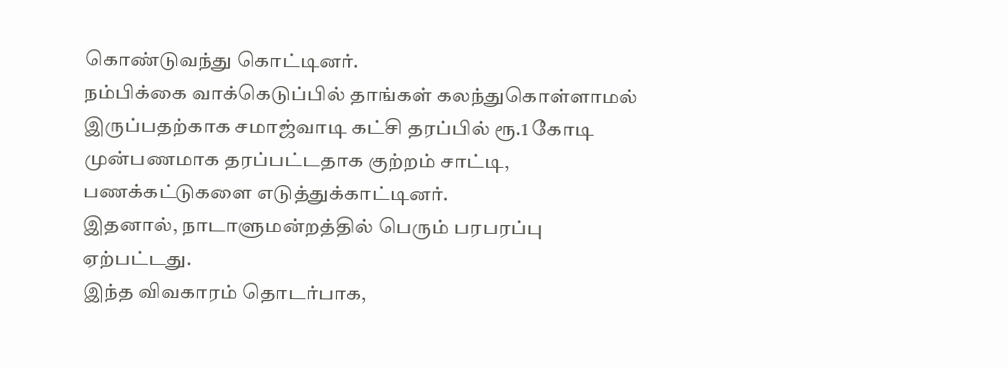கொண்டுவந்து கொட்டினர்.
நம்பிக்கை வாக்கெடுப்பில் தாங்கள் கலந்துகொள்ளாமல் இருப்பதற்காக சமாஜ்வாடி கட்சி தரப்பில் ரூ.1 கோடி முன்பணமாக தரப்பட்டதாக குற்றம் சாட்டி, பணக்கட்டுகளை எடுத்துக்காட்டினர்.
இதனால், நாடாளுமன்றத்தில் பெரும் பரபரப்பு ஏற்பட்டது.
இந்த விவகாரம் தொடர்பாக,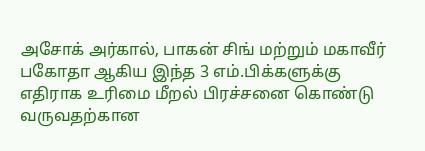அசோக் அர்கால், பாகன் சிங் மற்றும் மகாவீர் பகோதா ஆகிய இந்த 3 எம்.பிக்களுக்கு எதிராக உரிமை மீறல் பிரச்சனை கொண்டு வருவதற்கான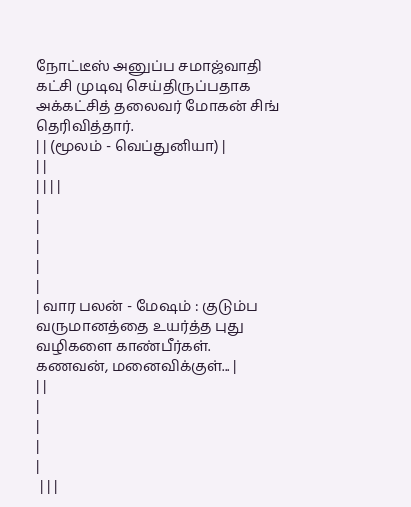நோட்டீஸ் அனுப்ப சமாஜ்வாதி கட்சி முடிவு செய்திருப்பதாக அக்கட்சித் தலைவர் மோகன் சிங் தெரிவித்தார்.
| | (மூலம் - வெப்துனியா) |
| |
| | | |
|
|
|
|
|
| வார பலன் - மேஷம் : குடும்ப வருமானத்தை உயர்த்த புது வழிகளை காண்பீர்கள். கணவன், மனைவிக்குள்... |
| |
|
|
|
|
 | | |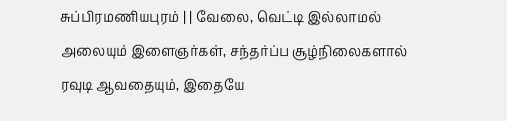சுப்பிரமணியபுரம் | | வேலை, வெட்டி இல்லாமல் அலையும் இளைஞர்கள், சந்தர்ப்ப சூழ்நிலைகளால் ரவுடி ஆவதையும், இதையே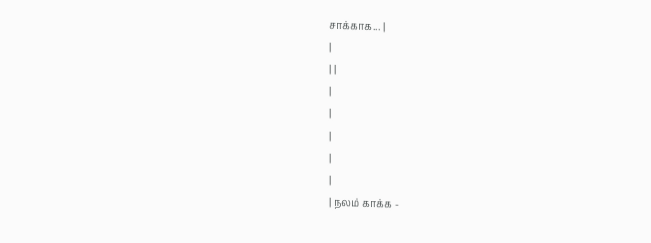சாக்காக... |
|
| |
|
|
|
|
|
| நலம் காக்க -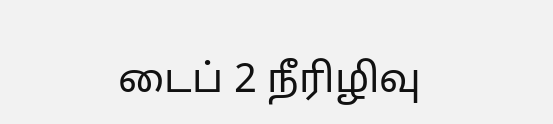டைப் 2 நீரிழிவு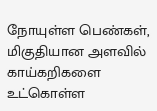நோயுள்ள பெண்கள், மிகுதியான அளவில் காய்கறிகளை உட்கொள்ள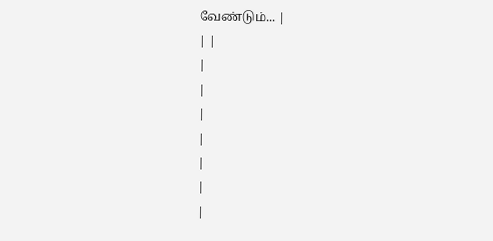வேண்டும்... |
| |
|
|
|
|
|
|
|